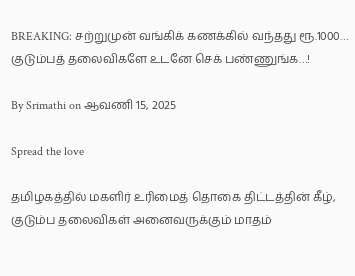BREAKING: சற்றுமுன் வங்கிக் கணக்கில் வந்தது ரூ.1000… குடும்பத் தலைவிகளே உடனே செக் பண்ணுங்க…!

By Srimathi on ஆவணி 15, 2025

Spread the love

தமிழகத்தில் மகளிர் உரிமைத் தொகை திட்டத்தின் கீழ், குடும்ப தலைவிகள் அனைவருக்கும் மாதம்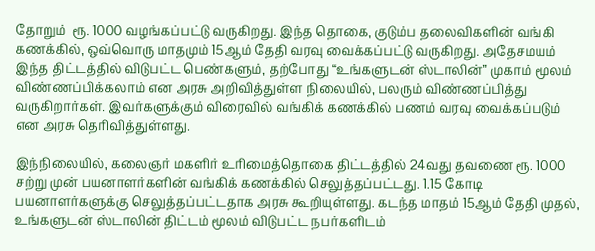தோறும்  ரூ. 1000 வழங்கப்பட்டு வருகிறது. இந்த தொகை, குடும்ப தலைவிகளின் வங்கி கணக்கில், ஒவ்வொரு மாதமும் 15ஆம் தேதி வரவு வைக்கப்பட்டு வருகிறது. அதேசமயம் இந்த திட்டத்தில் விடுபட்ட பெண்களும், தற்போது “உங்களுடன் ஸ்டாலின்” முகாம் மூலம் விண்ணப்பிக்கலாம் என அரசு அறிவித்துள்ள நிலையில், பலரும் விண்ணப்பித்து வருகிறார்கள். இவர்களுக்கும் விரைவில் வங்கிக் கணக்கில் பணம் வரவு வைக்கப்படும் என அரசு தெரிவித்துள்ளது.

இந்நிலையில், கலைஞர் மகளிர் உரிமைத்தொகை திட்டத்தில் 24வது தவணை ரூ. 1000 சற்று முன் பயனாளர்களின் வங்கிக் கணக்கில் செலுத்தப்பட்டது. 1.15 கோடி பயனாளர்களுக்கு செலுத்தப்பட்டதாக அரசு கூறியுள்ளது. கடந்த மாதம் 15ஆம் தேதி முதல், உங்களுடன் ஸ்டாலின் திட்டம் மூலம் விடுபட்ட நபர்களிடம்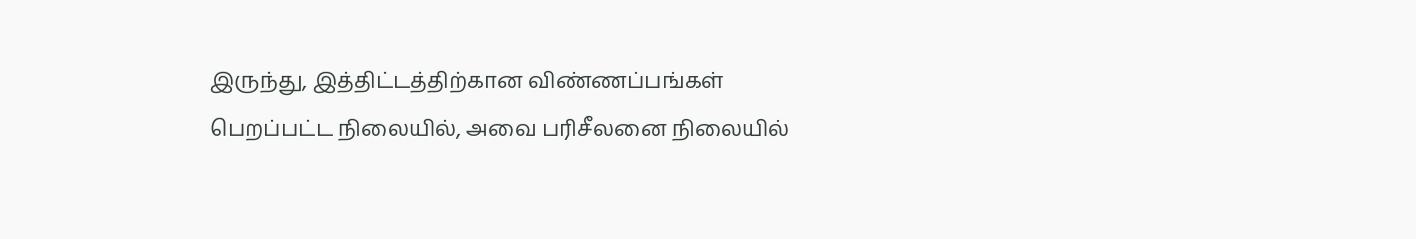இருந்து, இத்திட்டத்திற்கான விண்ணப்பங்கள் பெறப்பட்ட நிலையில், அவை பரிசீலனை நிலையில்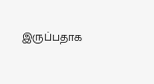இருப்பதாக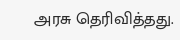அரசு தெரிவித்தது.